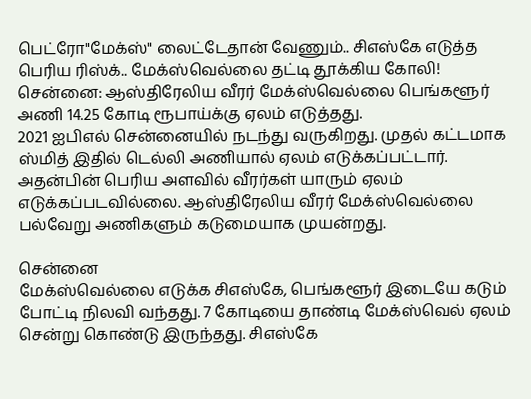பெட்ரோ"மேக்ஸ்" லைட்டேதான் வேணும்.. சிஎஸ்கே எடுத்த பெரிய ரிஸ்க்.. மேக்ஸ்வெல்லை தட்டி தூக்கிய கோலி!
சென்னை: ஆஸ்திரேலிய வீரர் மேக்ஸ்வெல்லை பெங்களூர் அணி 14.25 கோடி ரூபாய்க்கு ஏலம் எடுத்தது.
2021 ஐபிஎல் சென்னையில் நடந்து வருகிறது. முதல் கட்டமாக ஸ்மித் இதில் டெல்லி அணியால் ஏலம் எடுக்கப்பட்டார்.
அதன்பின் பெரிய அளவில் வீரர்கள் யாரும் ஏலம் எடுக்கப்படவில்லை. ஆஸ்திரேலிய வீரர் மேக்ஸ்வெல்லை பல்வேறு அணிகளும் கடுமையாக முயன்றது.

சென்னை
மேக்ஸ்வெல்லை எடுக்க சிஎஸ்கே, பெங்களூர் இடையே கடும் போட்டி நிலவி வந்தது. 7 கோடியை தாண்டி மேக்ஸ்வெல் ஏலம் சென்று கொண்டு இருந்தது. சிஎஸ்கே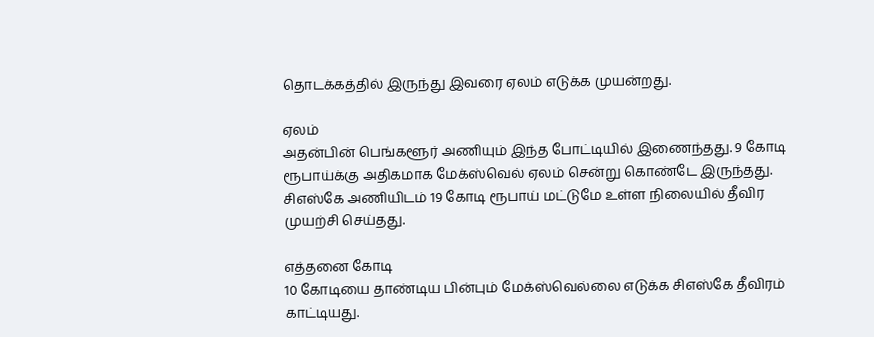தொடக்கத்தில் இருந்து இவரை ஏலம் எடுக்க முயன்றது.

ஏலம்
அதன்பின் பெங்களூர் அணியும் இந்த போட்டியில் இணைந்தது. 9 கோடி ரூபாய்க்கு அதிகமாக மேக்ஸ்வெல் ஏலம் சென்று கொண்டே இருந்தது. சிஎஸ்கே அணியிடம் 19 கோடி ரூபாய் மட்டுமே உள்ள நிலையில் தீவிர முயற்சி செய்தது.

எத்தனை கோடி
10 கோடியை தாண்டிய பின்பும் மேக்ஸ்வெல்லை எடுக்க சிஎஸ்கே தீவிரம் காட்டியது.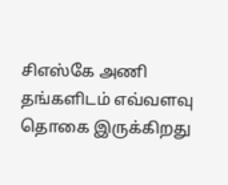சிஎஸ்கே அணி தங்களிடம் எவ்வளவு தொகை இருக்கிறது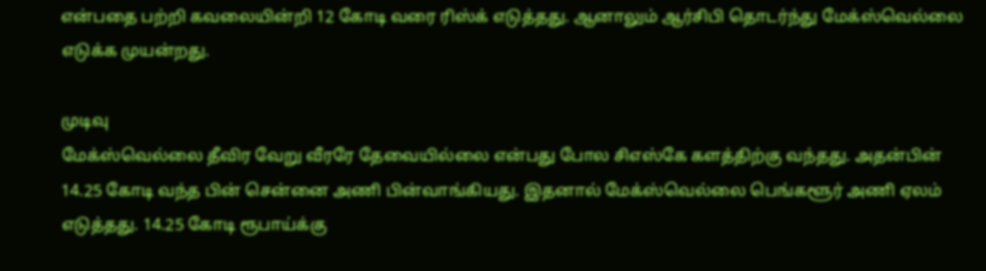என்பதை பற்றி கவலையின்றி 12 கோடி வரை ரிஸ்க் எடுத்தது. ஆனாலும் ஆர்சிபி தொடர்ந்து மேக்ஸ்வெல்லை எடுக்க முயன்றது.

முடிவு
மேக்ஸ்வெல்லை தீவிர வேறு வீரரே தேவையில்லை என்பது போல சிஎஸ்கே களத்திற்கு வந்தது. அதன்பின் 14.25 கோடி வந்த பின் சென்னை அணி பின்வாங்கியது. இதனால் மேக்ஸ்வெல்லை பெங்களூர் அணி ஏலம் எடுத்தது. 14.25 கோடி ரூபாய்க்கு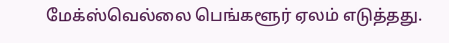மேக்ஸ்வெல்லை பெங்களூர் ஏலம் எடுத்தது.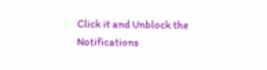Click it and Unblock the Notifications